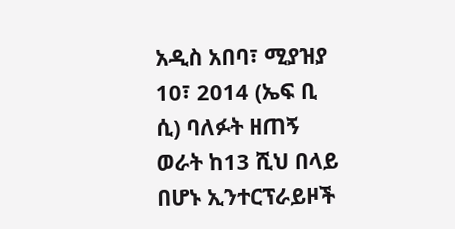አዲስ አበባ፣ ሚያዝያ 10፣ 2014 (ኤፍ ቢ ሲ) ባለፉት ዘጠኝ ወራት ከ13 ሺህ በላይ በሆኑ ኢንተርፕራይዞች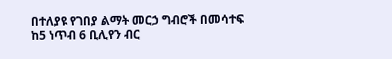በተለያዩ የገበያ ልማት መርኃ ግብሮች በመሳተፍ ከ5 ነጥብ 6 ቢሊየን ብር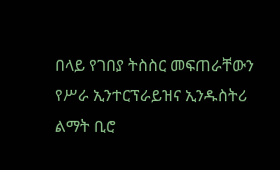በላይ የገበያ ትስስር መፍጠራቸውን የሥራ ኢንተርፕራይዝና ኢንዱስትሪ ልማት ቢሮ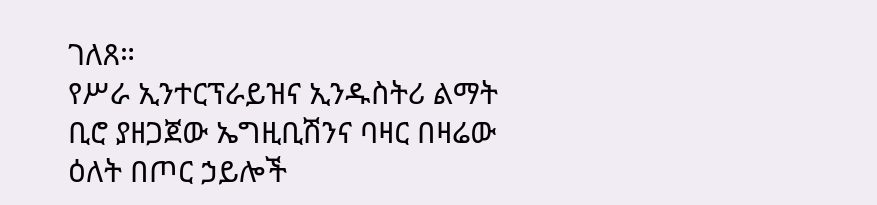ገለጸ።
የሥራ ኢንተርፕራይዝና ኢንዱስትሪ ልማት ቢሮ ያዘጋጀው ኤግዚቢሽንና ባዛር በዛሬው ዕለት በጦር ኃይሎች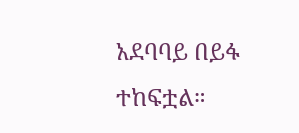አደባባይ በይፋ ተከፍቷል።